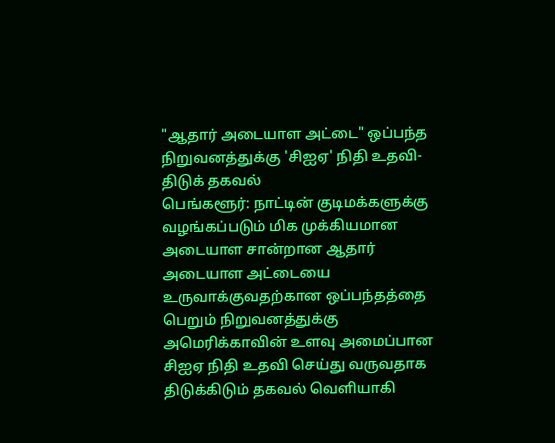"ஆதார் அடையாள அட்டை" ஒப்பந்த நிறுவனத்துக்கு 'சிஐஏ' நிதி உதவி- திடுக் தகவல்
பெங்களூர்: நாட்டின் குடிமக்களுக்கு வழங்கப்படும் மிக முக்கியமான அடையாள சான்றான ஆதார் அடையாள அட்டையை உருவாக்குவதற்கான ஒப்பந்தத்தை பெறும் நிறுவனத்துக்கு அமெரிக்காவின் உளவு அமைப்பான சிஐஏ நிதி உதவி செய்து வருவதாக திடுக்கிடும் தகவல் வெளியாகி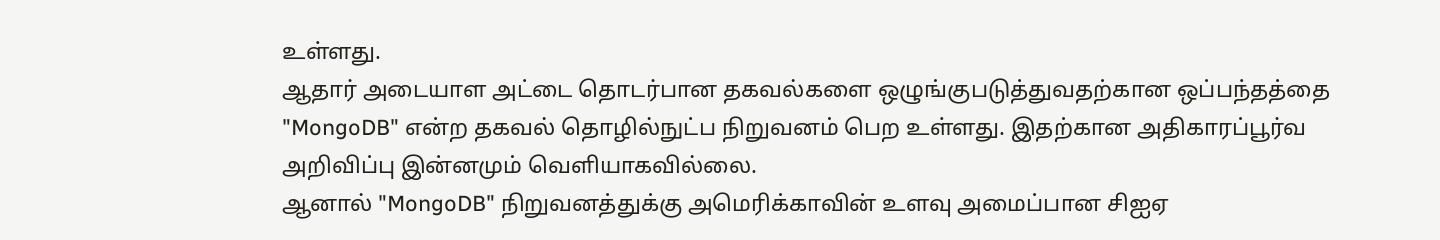உள்ளது.
ஆதார் அடையாள அட்டை தொடர்பான தகவல்களை ஒழுங்குபடுத்துவதற்கான ஒப்பந்தத்தை "MongoDB" என்ற தகவல் தொழில்நுட்ப நிறுவனம் பெற உள்ளது. இதற்கான அதிகாரப்பூர்வ அறிவிப்பு இன்னமும் வெளியாகவில்லை.
ஆனால் "MongoDB" நிறுவனத்துக்கு அமெரிக்காவின் உளவு அமைப்பான சிஐஏ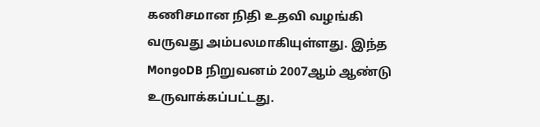கணிசமான நிதி உதவி வழங்கி வருவது அம்பலமாகியுள்ளது. இந்த MongoDB நிறுவனம் 2007ஆம் ஆண்டு உருவாக்கப்பட்டது.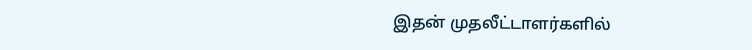இதன் முதலீட்டாளர்களில்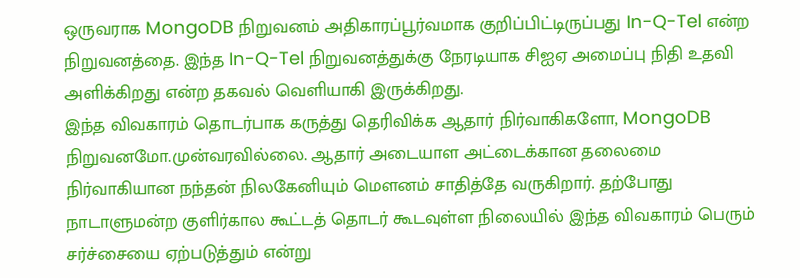ஒருவராக MongoDB நிறுவனம் அதிகாரப்பூர்வமாக குறிப்பிட்டிருப்பது In-Q-Tel என்ற நிறுவனத்தை. இந்த In-Q-Tel நிறுவனத்துக்கு நேரடியாக சிஐஏ அமைப்பு நிதி உதவி அளிக்கிறது என்ற தகவல் வெளியாகி இருக்கிறது.
இந்த விவகாரம் தொடர்பாக கருத்து தெரிவிக்க ஆதார் நிர்வாகிகளோ, MongoDB நிறுவனமோ.முன்வரவில்லை. ஆதார் அடையாள அட்டைக்கான தலைமை நிர்வாகியான நந்தன் நிலகேனியும் மெளனம் சாதித்தே வருகிறார். தற்போது நாடாளுமன்ற குளிர்கால கூட்டத் தொடர் கூடவுள்ள நிலையில் இந்த விவகாரம் பெரும் சர்ச்சையை ஏற்படுத்தும் என்று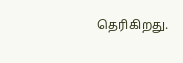தெரிகிறது.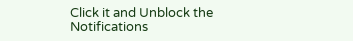Click it and Unblock the Notifications